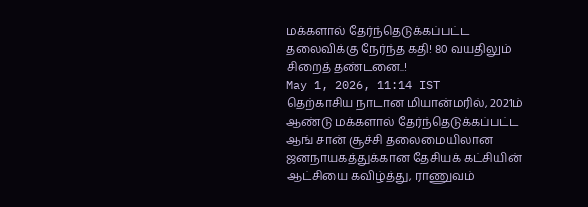மக்களால் தேர்ந்தெடுக்கப்பட்ட தலைவிக்கு நேர்ந்த கதி! 80 வயதிலும் சிறைத் தண்டனை..!
May 1, 2026, 11:14 IST
தெற்காசிய நாடான மியான்மரில், 2021ம் ஆண்டு மக்களால் தேர்ந்தெடுக்கப்பட்ட ஆங் சான் சூச்சி தலைமையிலான ஜனநாயகத்துக்கான தேசியக் கட்சியின் ஆட்சியை கவிழ்த்து, ராணுவம்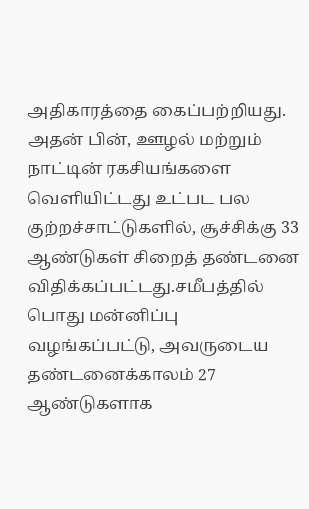அதிகாரத்தை கைப்பற்றியது.
அதன் பின், ஊழல் மற்றும் நாட்டின் ரகசியங்களை வெளியிட்டது உட்பட பல குற்றச்சாட்டுகளில், சூச்சிக்கு 33 ஆண்டுகள் சிறைத் தண்டனை விதிக்கப்பட்டது.சமீபத்தில் பொது மன்னிப்பு வழங்கப்பட்டு, அவருடைய தண்டனைக்காலம் 27 ஆண்டுகளாக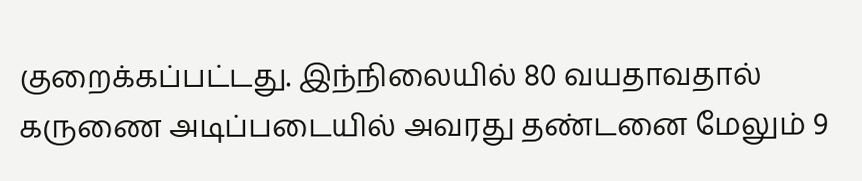குறைக்கப்பட்டது. இந்நிலையில் 80 வயதாவதால் கருணை அடிப்படையில் அவரது தண்டனை மேலும் 9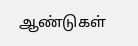ஆண்டுகள்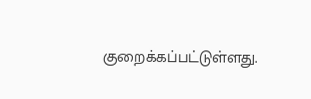குறைக்கப்பட்டுள்ளது.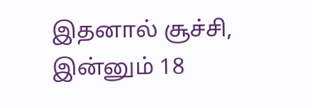இதனால் சூச்சி, இன்னும் 18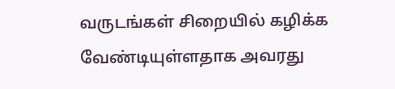வருடங்கள் சிறையில் கழிக்க வேண்டியுள்ளதாக அவரது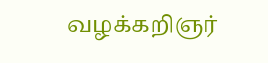வழக்கறிஞர்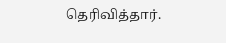தெரிவித்தார்.